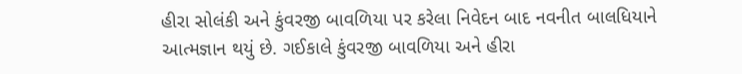હીરા સોલંકી અને કુંવરજી બાવળિયા પર કરેલા નિવેદન બાદ નવનીત બાલધિયાને આત્મજ્ઞાન થયું છે. ગઈકાલે કુંવરજી બાવળિયા અને હીરા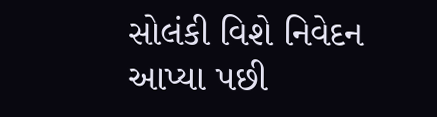સોલંકી વિશે નિવેદન આપ્યા પછી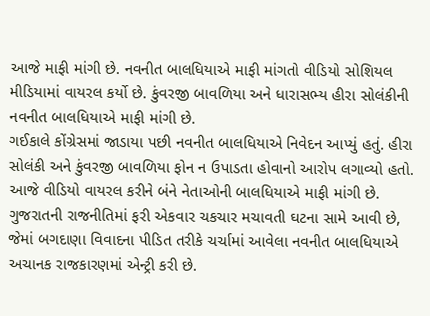આજે માફી માંગી છે. નવનીત બાલધિયાએ માફી માંગતો વીડિયો સોશિયલ મીડિયામાં વાયરલ કર્યો છે. કુંવરજી બાવળિયા અને ધારાસભ્ય હીરા સોલંકીની નવનીત બાલધિયાએ માફી માંગી છે.
ગઈકાલે કોંગ્રેસમાં જાડાયા પછી નવનીત બાલધિયાએ નિવેદન આપ્યું હતું. હીરા સોલંકી અને કુંવરજી બાવળિયા ફોન ન ઉપાડતા હોવાનો આરોપ લગાવ્યો હતો. આજે વીડિયો વાયરલ કરીને બંને નેતાઓની બાલધિયાએ માફી માંગી છે.
ગુજરાતની રાજનીતિમાં ફરી એકવાર ચકચાર મચાવતી ઘટના સામે આવી છે, જેમાં બગદાણા વિવાદના પીડિત તરીકે ચર્ચામાં આવેલા નવનીત બાલધિયાએ અચાનક રાજકારણમાં એન્ટ્રી કરી છે.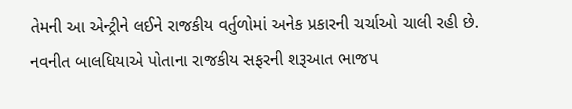તેમની આ એન્ટ્રીને લઈને રાજકીય વર્તુળોમાં અનેક પ્રકારની ચર્ચાઓ ચાલી રહી છે.
નવનીત બાલધિયાએ પોતાના રાજકીય સફરની શરૂઆત ભાજપ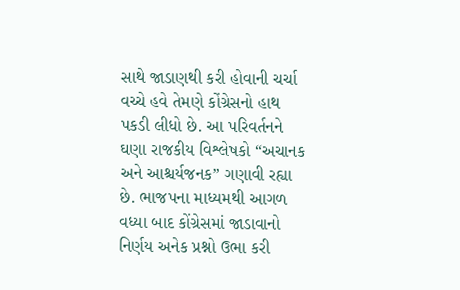સાથે જાડાણથી કરી હોવાની ચર્ચા વચ્ચે હવે તેમણે કોંગ્રેસનો હાથ પકડી લીધો છે. આ પરિવર્તનને ઘણા રાજકીય વિશ્લેષકો “અચાનક અને આશ્ચર્યજનક” ગણાવી રહ્યા છે. ભાજપના માધ્યમથી આગળ વધ્યા બાદ કોંગ્રેસમાં જાડાવાનો નિર્ણય અનેક પ્રશ્નો ઉભા કરી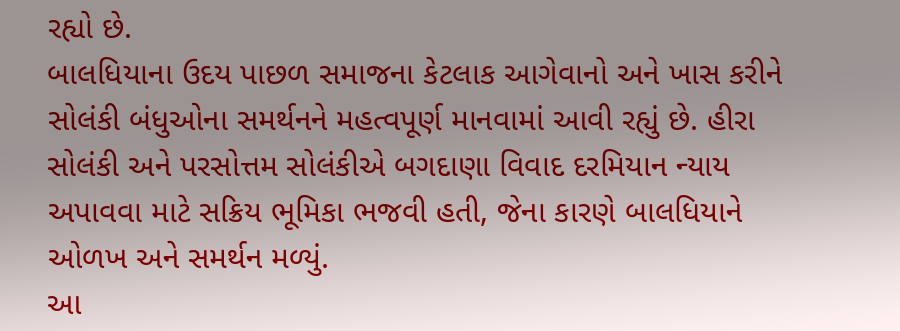રહ્યો છે.
બાલધિયાના ઉદય પાછળ સમાજના કેટલાક આગેવાનો અને ખાસ કરીને સોલંકી બંધુઓના સમર્થનને મહત્વપૂર્ણ માનવામાં આવી રહ્યું છે. હીરા સોલંકી અને પરસોત્તમ સોલંકીએ બગદાણા વિવાદ દરમિયાન ન્યાય અપાવવા માટે સક્રિય ભૂમિકા ભજવી હતી, જેના કારણે બાલધિયાને ઓળખ અને સમર્થન મળ્યું.
આ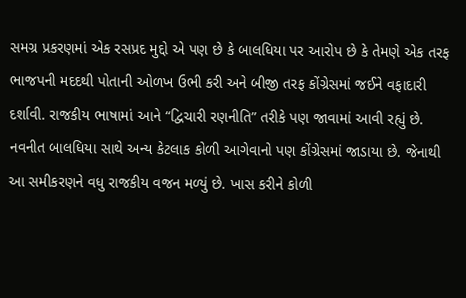સમગ્ર પ્રકરણમાં એક રસપ્રદ મુદ્દો એ પણ છે કે બાલધિયા પર આરોપ છે કે તેમણે એક તરફ ભાજપની મદદથી પોતાની ઓળખ ઉભી કરી અને બીજી તરફ કોંગ્રેસમાં જઈને વફાદારી દર્શાવી. રાજકીય ભાષામાં આને “દ્વિચારી રણનીતિ” તરીકે પણ જાવામાં આવી રહ્યું છે.
નવનીત બાલધિયા સાથે અન્ય કેટલાક કોળી આગેવાનો પણ કોંગ્રેસમાં જાડાયા છે. જેનાથી આ સમીકરણને વધુ રાજકીય વજન મળ્યું છે. ખાસ કરીને કોળી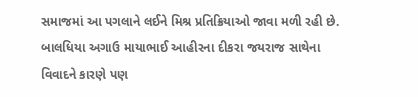સમાજમાં આ પગલાને લઈને મિશ્ર પ્રતિક્રિયાઓ જાવા મળી રહી છે.
બાલધિયા અગાઉ માયાભાઈ આહીરના દીકરા જયરાજ સાથેના વિવાદને કારણે પણ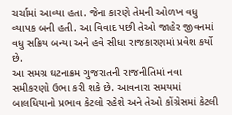ચર્ચામાં આવ્યા હતા. જેના કારણે તેમની ઓળખ વધુ વ્યાપક બની હતી. આ વિવાદ પછી તેઓ જાહેર જીવનમાં વધુ સક્રિય બન્યા અને હવે સીધા રાજકારણમાં પ્રવેશ કર્યો છે.
આ સમગ્ર ઘટનાક્રમ ગુજરાતની રાજનીતિમાં નવા સમીકરણો ઉભા કરી શકે છે. આવનારા સમયમાં બાલધિયાનો પ્રભાવ કેટલો રહેશે અને તેઓ કોંગ્રેસમાં કેટલી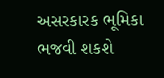અસરકારક ભૂમિકા ભજવી શકશે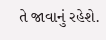તે જાવાનું રહેશે.